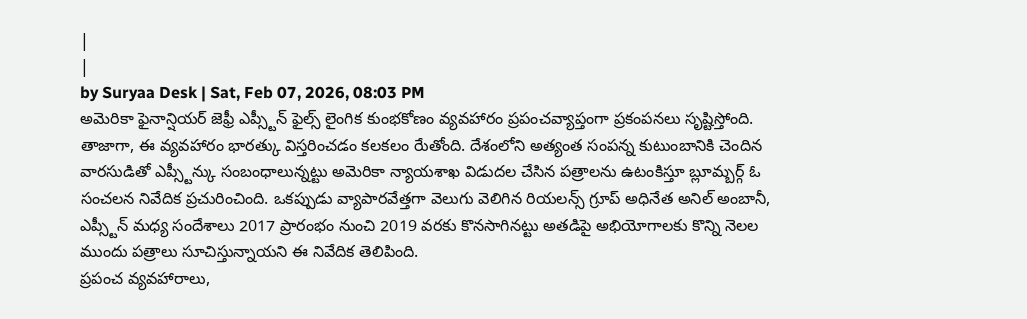|
|
by Suryaa Desk | Sat, Feb 07, 2026, 08:03 PM
అమెరికా ఫైనాన్షియర్ జెఫ్రీ ఎప్స్టీన్ ఫైల్స్ లైంగిక కుంభకోణం వ్యవహారం ప్రపంచవ్యాప్తంగా ప్రకంపనలు సృష్టిస్తోంది. తాజాగా, ఈ వ్యవహారం భారత్కు విస్తరించడం కలకలం రేుతోంది. దేశంలోని అత్యంత సంపన్న కుటుంబానికి చెందిన వారసుడితో ఎప్స్టీన్కు సంబంధాలున్నట్టు అమెరికా న్యాయశాఖ విడుదల చేసిన పత్రాలను ఉటంకిస్తూ బ్లూమ్బర్గ్ ఓ సంచలన నివేదిక ప్రచురించింది. ఒకప్పుడు వ్యాపారవేత్తగా వెలుగు వెలిగిన రియలన్స్ గ్రూప్ అధినేత అనిల్ అంబానీ, ఎప్స్టీన్ మధ్య సందేశాలు 2017 ప్రారంభం నుంచి 2019 వరకు కొనసాగినట్టు అతడిపై అభియోగాలకు కొన్ని నెలల ముందు పత్రాలు సూచిస్తున్నాయని ఈ నివేదిక తెలిపింది.
ప్రపంచ వ్యవహారాలు,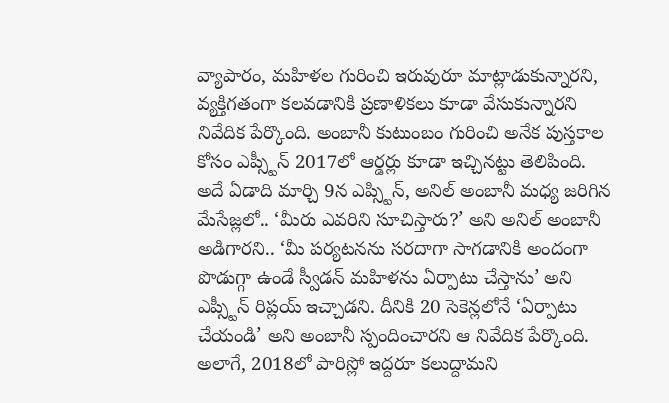వ్యాపారం, మహిళల గురించి ఇరువురూ మాట్లాడుకున్నారని, వ్యక్తిగతంగా కలవడానికి ప్రణాళికలు కూడా వేసుకున్నారని నివేదిక పేర్కొంది. అంబానీ కుటుంబం గురించి అనేక పుస్తకాల కోసం ఎప్స్టీన్ 2017లో ఆర్డర్లు కూడా ఇచ్చినట్టు తెలిపింది. అదే ఏడాది మార్చి 9న ఎప్స్టిన్, అనిల్ అంబానీ మధ్య జరిగిన మేసేజ్లలో.. ‘మీరు ఎవరిని సూచిస్తారు?’ అని అనిల్ అంబానీ అడిగారని.. ‘మీ పర్యటనను సరదాగా సాగడానికి అందంగా పొడుగ్గా ఉండే స్వీడన్ మహిళను ఏర్పాటు చేస్తాను’ అని ఎప్స్టీన్ రిప్లయ్ ఇచ్చాడని. దీనికి 20 సెకెన్లలోనే ‘ఏర్పాటు చేయండి’ అని అంబానీ స్పందించారని ఆ నివేదిక పేర్కొంది.
అలాగే, 2018లో పారిస్లో ఇద్దరూ కలుద్దామని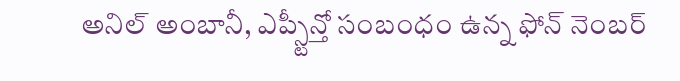అనిల్ అంబానీ, ఎప్స్టీన్తో సంబంధం ఉన్న ఫోన్ నెంబర్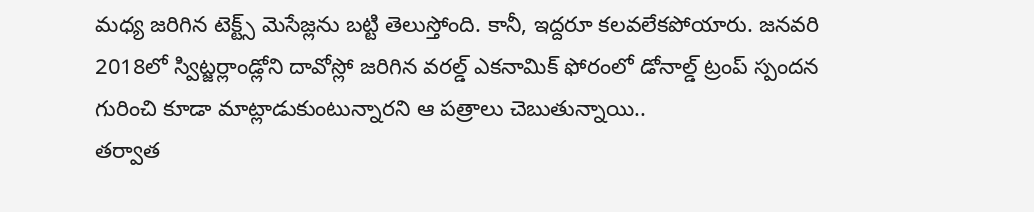మధ్య జరిగిన టెక్ట్స్ మెసేజ్లను బట్టి తెలుస్తోంది. కానీ, ఇద్దరూ కలవలేకపోయారు. జనవరి 2018లో స్విట్జర్లాండ్లోని దావోస్లో జరిగిన వరల్డ్ ఎకనామిక్ ఫోరంలో డోనాల్డ్ ట్రంప్ స్పందన గురించి కూడా మాట్లాడుకుంటున్నారని ఆ పత్రాలు చెబుతున్నాయి..
తర్వాత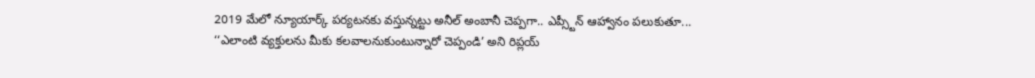2019 మేలో న్యూయార్క్ పర్యటనకు వస్తున్నట్టు అనీల్ అంబానీ చెప్పగా.. ఎప్స్టీన్ ఆహ్వానం పలుకుతూ... ‘‘ఎలాంటి వ్యక్తులను మీకు కలవాలనుకుంటున్నారో చెప్పండి’ అని రిప్లయ్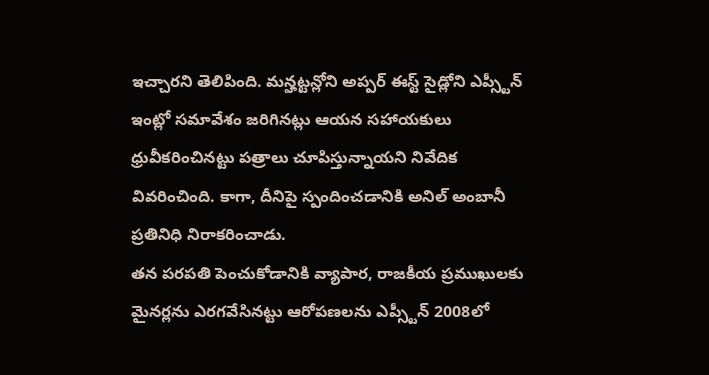ఇచ్చారని తెలిపింది. మన్హట్టన్లోని అప్పర్ ఈస్ట్ సైడ్లోని ఎప్స్టీన్ ఇంట్లో సమావేశం జరిగినట్లు ఆయన సహాయకులు ధ్రువీకరించినట్టు పత్రాలు చూపిస్తున్నాయని నివేదిక వివరించింది. కాగా, దీనిపై స్పందించడానికి అనిల్ అంబానీ ప్రతినిధి నిరాకరించాడు.
తన పరపతి పెంచుకోడానికి వ్యాపార, రాజకీయ ప్రముఖులకు మైనర్లను ఎరగవేసినట్టు ఆరోపణలను ఎప్స్టీన్ 2008లో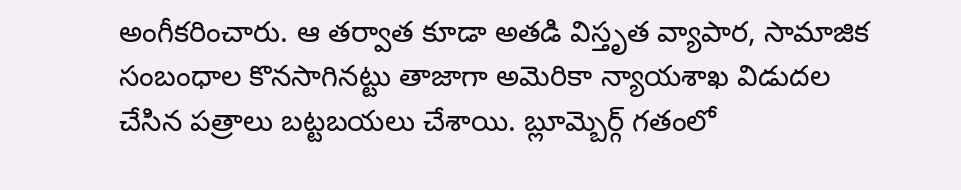అంగీకరించారు. ఆ తర్వాత కూడా అతడి విస్తృత వ్యాపార, సామాజిక సంబంధాల కొనసాగినట్టు తాజాగా అమెరికా న్యాయశాఖ విడుదల చేసిన పత్రాలు బట్టబయలు చేశాయి. బ్లూమ్బెర్గ్ గతంలో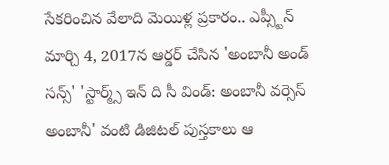సేకరించిన వేలాది మెయిళ్ల ప్రకారం.. ఎప్స్టీన్ మార్చి 4, 2017న ఆర్డర్ చేసిన 'అంబానీ అండ్ సన్స్' 'స్టార్మ్స్ ఇన్ ది సీ విండ్: అంబానీ వర్సెస్ అంబానీ' వంటి డిజిటల్ పుస్తకాలు ఆ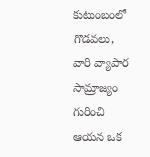కుటుంబంలో గొడవలు, వారి వ్యాపార సామ్రాజ్యం గురించి ఆయన ఒక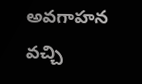అవగాహన వచ్చి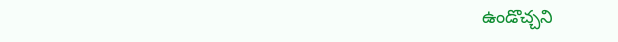ఉండొచ్చని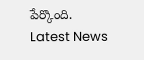పేర్కొంది.
Latest News